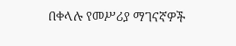በቀላሉ የመሥሪያ ማገናኛዎች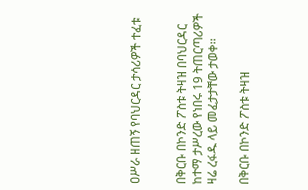ዐሥራ ዘጠኝ የባህርዳር ታሳሪዎች ተፈቱ


በቅርቡ በኮንድ ፖስቱ ትዛዝ በባህርዳር ከተማ ታሥረው የነበሩ 19 ትጠርጣሪዎች ዛሬ ረፋዱ ላይ መፈታታቸው ታወቀ፡፡

በቅርቡ በኮንድ ፖስቱ ትዛዝ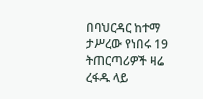በባህርዳር ከተማ ታሥረው የነበሩ 19 ትጠርጣሪዎች ዛሬ ረፋዱ ላይ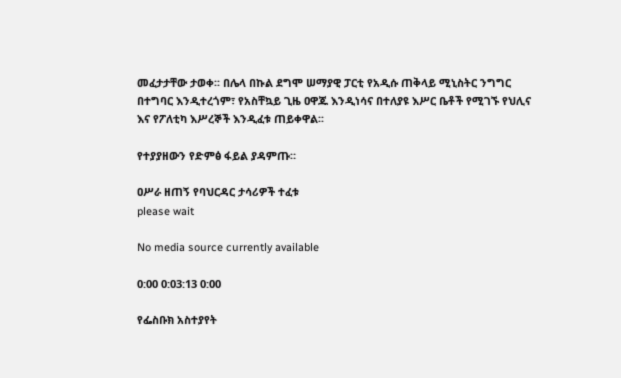መፈታታቸው ታወቀ፡፡ በሌላ በኩል ደግሞ ሠማያዊ ፓርቲ የአዲሱ ጠቅላይ ሚኒስትር ንግግር በተግባር እንዲተረጎም፣ የአስቸኳይ ጊዜ ዐዋጁ እንዲነሳና በተለያዩ እሥር ቤቶች የሚገኙ የህሊና እና የፖለቲካ እሥረኞች እንዲፈቱ ጠይቀዋል፡፡

የተያያዘውን የድምፅ ፋይል ያዳምጡ።

ዐሥራ ዘጠኝ የባህርዳር ታሳሪዎች ተፈቱ
please wait

No media source currently available

0:00 0:03:13 0:00

የፌስቡክ አስተያየት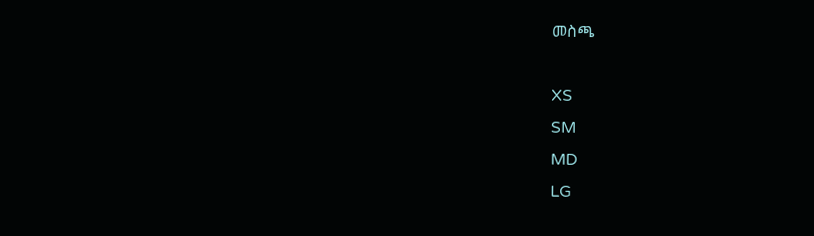መስጫ

XS
SM
MD
LG